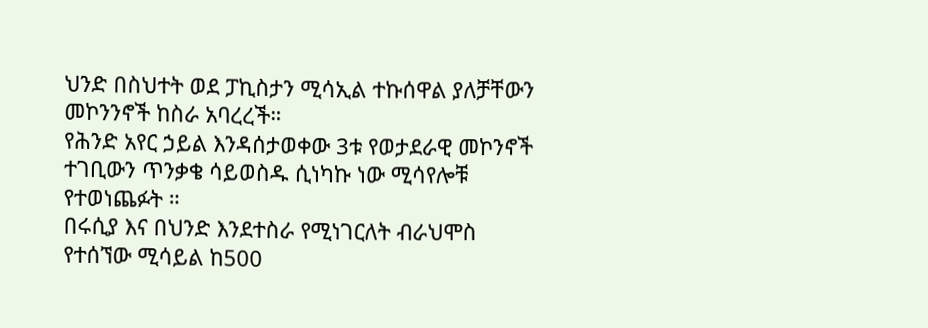ህንድ በስህተት ወደ ፓኪስታን ሚሳኢል ተኩሰዋል ያለቻቸውን መኮንንኖች ከስራ አባረረች።
የሕንድ አየር ኃይል እንዳሰታወቀው 3ቱ የወታደራዊ መኮንኖች ተገቢውን ጥንቃቄ ሳይወስዱ ሲነካኩ ነው ሚሳየሎቹ የተወነጨፉት ።
በሩሲያ እና በህንድ እንደተስራ የሚነገርለት ብራህሞስ የተሰኘው ሚሳይል ከ500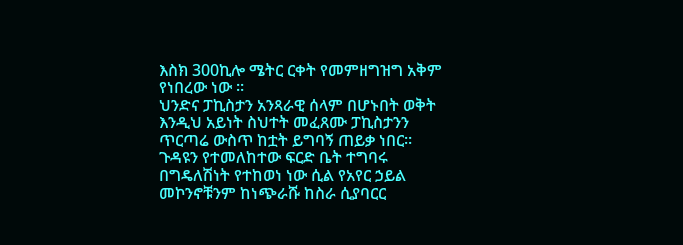እስክ 300ኪሎ ሜትር ርቀት የመምዘግዝግ አቅም የነበረው ነው ።
ህንድና ፓኪስታን አንጻራዊ ሰላም በሆኑበት ወቅት እንዲህ አይነት ስህተት መፈጸሙ ፓኪስታንን ጥርጣሬ ውስጥ ከቷት ይግባኝ ጠይቃ ነበር።
ጉዳዩን የተመለከተው ፍርድ ቤት ተግባሩ በግዴለሽነት የተከወነ ነው ሲል የአየር ኃይል መኮንኖቹንም ከነጭራሹ ከስራ ሲያባርር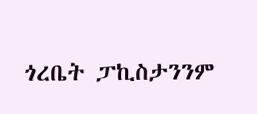ጎረቤት ፓኪስታንንም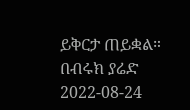ይቅርታ ጠይቋል።
በብሩክ ያሬድ
2022-08-24